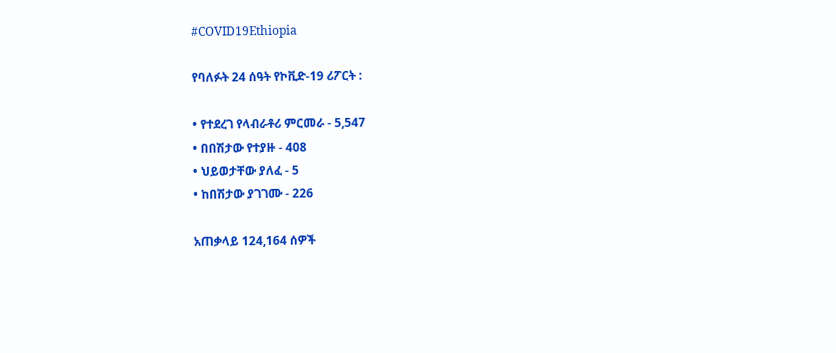#COVID19Ethiopia

የባለፉት 24 ሰዓት የኮቪድ-19 ሪፖርት :

• የተደረገ የላብራቶሪ ምርመራ - 5,547
• በበሽታው የተያዙ - 408
• ህይወታቸው ያለፈ - 5
• ከበሽታው ያገገሙ - 226

አጠቃላይ 124,164 ሰዎች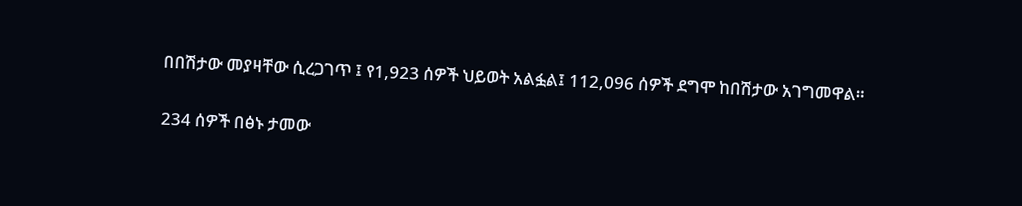በበሽታው መያዛቸው ሲረጋገጥ ፤ የ1,923 ሰዎች ህይወት አልፏል፤ 112,096 ሰዎች ደግሞ ከበሽታው አገግመዋል።

234 ሰዎች በፅኑ ታመው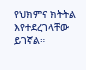የህክምና ክትትል እየተደረገላቸው ይገኛል።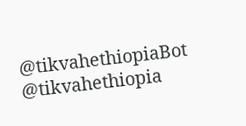@tikvahethiopiaBot @tikvahethiopia